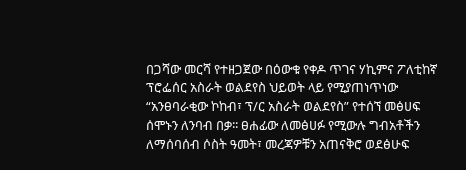በጋሻው መርሻ የተዘጋጀው በዕውቁ የቀዶ ጥገና ሃኪምና ፖለቲከኛ ፕሮፌሰር አስራት ወልደየስ ህይወት ላይ የሚያጠነጥነው “አንፀባራቂው ኮከብ፣ ፕ/ር አስራት ወልደየስ” የተሰኘ መፅሀፍ ሰሞኑን ለንባብ በቃ፡፡ ፀሐፊው ለመፅሀፉ የሚውሉ ግብአቶችን ለማሰባሰብ ሶስት ዓመት፣ መረጃዎቹን አጠናቅሮ ወደፅሁፍ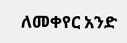ለመቀየር አንድ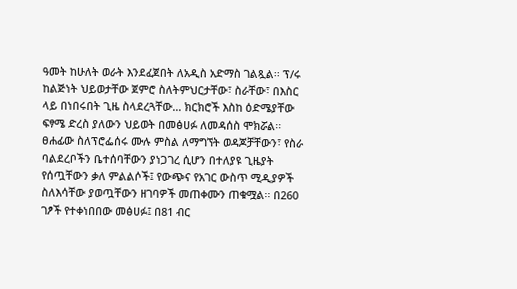ዓመት ከሁለት ወራት እንደፈጀበት ለአዲስ አድማስ ገልጿል፡፡ ፕ/ሩ ከልጅነት ህይወታቸው ጀምሮ ስለትምህርታቸው፣ ስራቸው፣ በእስር ላይ በነበሩበት ጊዜ ስላደረጓቸው… ክርክሮች እስከ ዕድሜያቸው ፍፃሜ ድረስ ያለውን ህይወት በመፅሀፉ ለመዳሰስ ሞክሯል፡፡ ፀሐፊው ስለፕሮፌሰሩ ሙሉ ምስል ለማግኘት ወዳጆቻቸውን፣ የስራ ባልደረቦችን ቤተሰባቸውን ያነጋገረ ሲሆን በተለያዩ ጊዜያት የሰጧቸውን ቃለ ምልልሶች፤ የውጭና የአገር ውስጥ ሚዲያዎች ስለእሳቸው ያወጧቸውን ዘገባዎች መጠቀሙን ጠቁሟል፡፡ በ260 ገፆች የተቀነበበው መፅሀፉ፤ በ81 ብር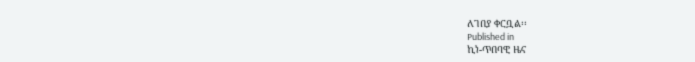ለገበያ ቀርቧል፡፡
Published in
ኪነ-ጥበባዊ ዜና